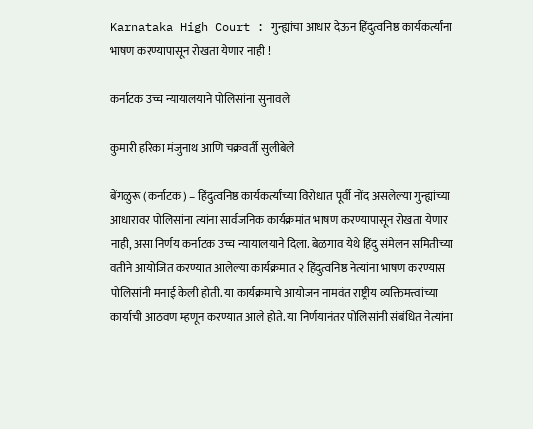Karnataka High Court : गुन्ह्यांचा आधार देऊन हिंदुत्वनिष्ठ कार्यकर्त्यांना भाषण करण्यापासून रोखता येणार नाही !

कर्नाटक उच्च न्यायालयाने पोलिसांना सुनावले

कुमारी हरिका मंजुनाथ आणि चक्रवर्ती सुलीबेले

बेंगळुरू (कर्नाटक) – हिंदुत्वनिष्ठ कार्यकर्त्यांच्या विरोधात पूर्वी नोंद असलेल्या गुन्ह्यांच्या आधारावर पोलिसांना त्यांना सार्वजनिक कार्यक्रमांत भाषण करण्यापासून रोखता येणार नाही, असा निर्णय कर्नाटक उच्च न्यायालयाने दिला. बेळगाव येथे हिंदु संमेलन समितीच्या वतीने आयोजित करण्यात आलेल्या कार्यक्रमात २ हिंदुत्वनिष्ठ नेत्यांना भाषण करण्यास पोलिसांनी मनाई केली होती. या कार्यक्रमाचे आयोजन नामवंत राष्ट्रीय व्यक्तिमत्त्वांच्या कार्याची आठवण म्हणून करण्यात आले होते. या निर्णयानंतर पोलिसांनी संबंधित नेत्यांना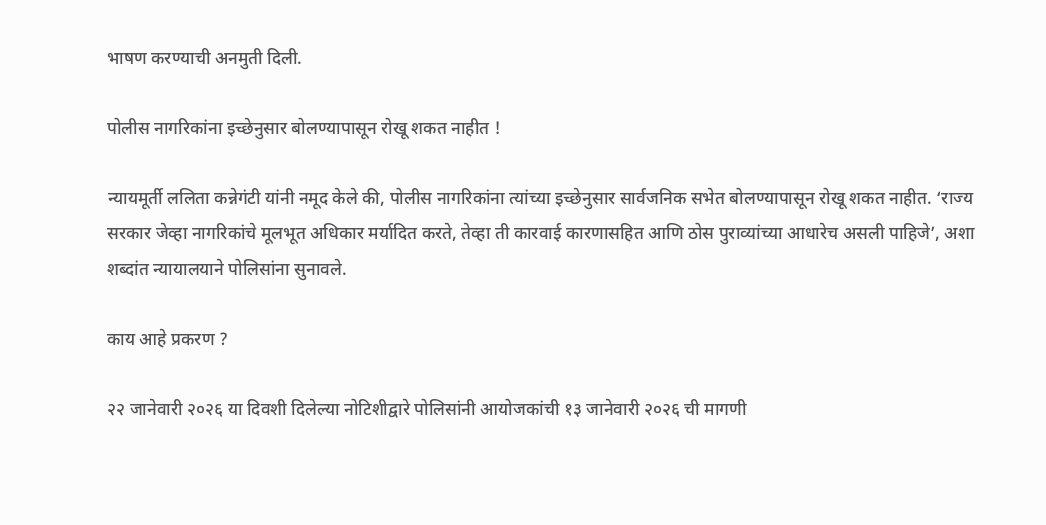भाषण करण्याची अनमुती दिली.

पोलीस नागरिकांना इच्छेनुसार बोलण्यापासून रोखू शकत नाहीत !

न्यायमूर्ती ललिता कन्नेगंटी यांनी नमूद केले की, पोलीस नागरिकांना त्यांच्या इच्छेनुसार सार्वजनिक सभेत बोलण्यापासून रोखू शकत नाहीत. ‘राज्य सरकार जेव्हा नागरिकांचे मूलभूत अधिकार मर्यादित करते, तेव्हा ती कारवाई कारणासहित आणि ठोस पुराव्यांच्या आधारेच असली पाहिजे’, अशा शब्दांत न्यायालयाने पोलिसांना सुनावले.

काय आहे प्रकरण ?

२२ जानेवारी २०२६ या दिवशी दिलेल्या नोटिशीद्वारे पोलिसांनी आयोजकांची १३ जानेवारी २०२६ ची मागणी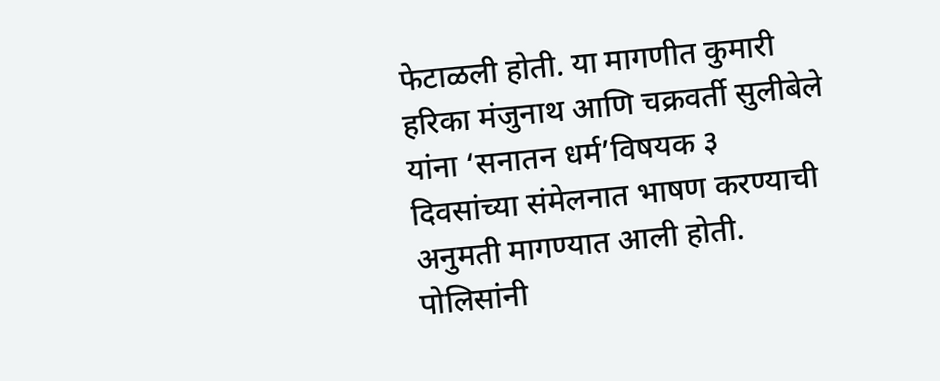फेटाळली होती. या मागणीत कुमारी हरिका मंजुनाथ आणि चक्रवर्ती सुलीबेले यांना ‘सनातन धर्म’विषयक ३ दिवसांच्या संमेलनात भाषण करण्याची अनुमती मागण्यात आली होती. पोलिसांनी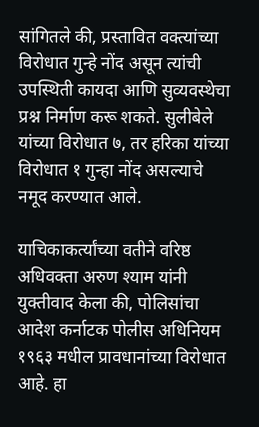सांगितले की, प्रस्तावित वक्त्यांच्या विरोधात गुन्हे नोंद असून त्यांची उपस्थिती कायदा आणि सुव्यवस्थेचा प्रश्न निर्माण करू शकते. सुलीबेले यांच्या विरोधात ७, तर हरिका यांच्या विरोधात १ गुन्हा नोंद असल्याचे नमूद करण्यात आले.

याचिकाकर्त्यांच्या वतीने वरिष्ठ अधिवक्ता अरुण श्याम यांनी युक्तीवाद केला की, पोलिसांचा आदेश कर्नाटक पोलीस अधिनियम १९६३ मधील प्रावधानांच्या विरोधात आहे. हा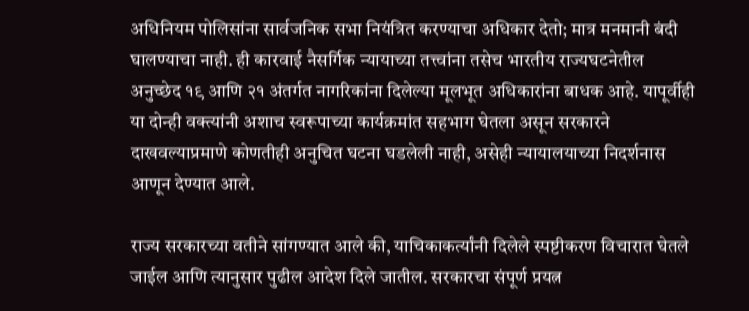अधिनियम पोलिसांना सार्वजनिक सभा नियंत्रित करण्याचा अधिकार देतो; मात्र मनमानी बंदी घालण्याचा नाही. ही कारवाई नैसर्गिक न्यायाच्या तत्त्वांना तसेच भारतीय राज्यघटनेतील अनुच्छेद १९ आणि २१ अंतर्गत नागरिकांना दिलेल्या मूलभूत अधिकारांना बाधक आहे. यापूर्वीही या दोन्ही वक्त्यांनी अशाच स्वरूपाच्या कार्यक्रमांत सहभाग घेतला असून सरकारने दाखवल्याप्रमाणे कोणतीही अनुचित घटना घडलेली नाही, असेही न्यायालयाच्या निदर्शनास आणून देण्यात आले.

राज्य सरकारच्या वतीने सांगण्यात आले की, याचिकाकर्त्यांनी दिलेले स्पष्टीकरण विचारात घेतले जाईल आणि त्यानुसार पुढील आदेश दिले जातील. सरकारचा संपूर्ण प्रयत्न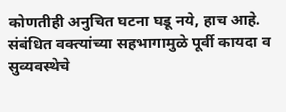कोणतीही अनुचित घटना घडू नये, हाच आहे. संबंधित वक्त्यांच्या सहभागामुळे पूर्वी कायदा व सुव्यवस्थेचे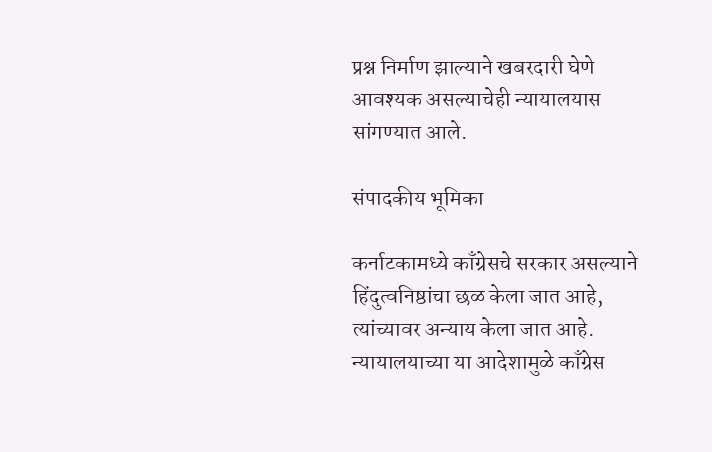प्रश्न निर्माण झाल्याने खबरदारी घेणे आवश्यक असल्याचेही न्यायालयास सांगण्यात आले.

संपादकीय भूमिका

कर्नाटकामध्ये काँग्रेसचे सरकार असल्याने हिंदुत्वनिष्ठांचा छळ केला जात आहे, त्यांच्यावर अन्याय केला जात आहे. न्यायालयाच्या या आदेशामुळे काँग्रेस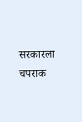सरकारला चपराक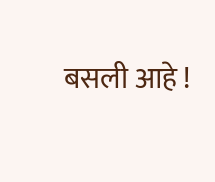बसली आहे !